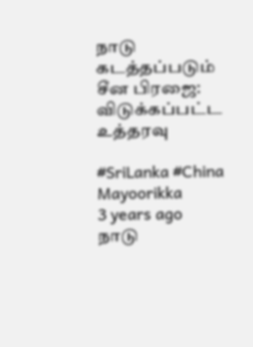நாடு கடத்தப்படும் சீன பிரஜை: விடுக்கப்பட்ட உத்தரவு

#SriLanka #China
Mayoorikka
3 years ago
நாடு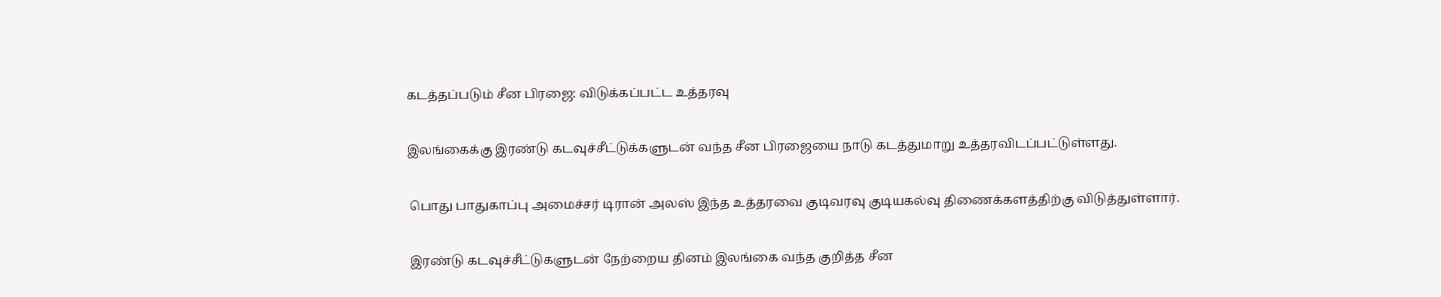கடத்தப்படும் சீன பிரஜை: விடுக்கப்பட்ட உத்தரவு

இலங்கைக்கு இரண்டு கடவுச்சீட்டுக்களுடன் வந்த சீன பிரஜையை நாடு கடத்துமாறு உத்தரவிடப்பட்டுள்ளது.

 பொது பாதுகாப்பு அமைச்சர் டிரான் அலஸ் இந்த உத்தரவை குடிவரவு குடியகல்வு திணைக்களத்திற்கு விடுத்துள்ளார்.

 இரண்டு கடவுச்சீட்டுகளுடன் நேற்றைய தினம் இலங்கை வந்த குறித்த சீன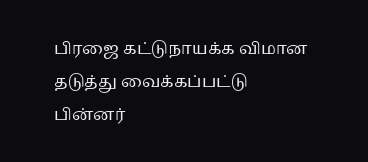பிரஜை கட்டுநாயக்க விமான தடுத்து வைக்கப்பட்டு பின்னர்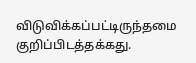விடுவிக்கப்பட்டிருந்தமை குறிப்பிடத்தக்கது.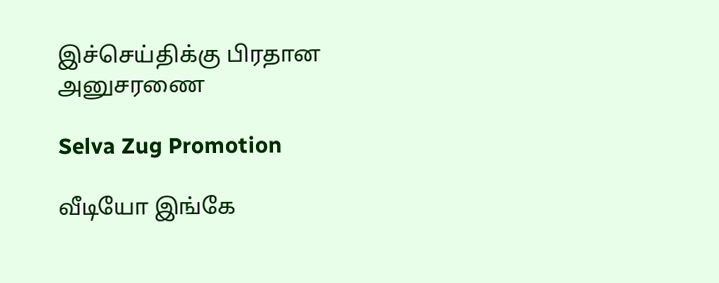இச்செய்திக்கு பிரதான அனுசரணை

Selva Zug Promotion

வீடியோ இங்கே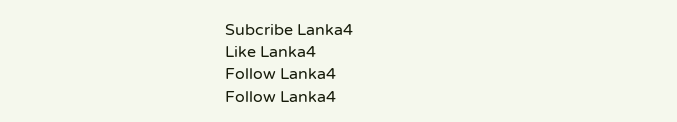Subcribe Lanka4
Like Lanka4
Follow Lanka4
Follow Lanka4